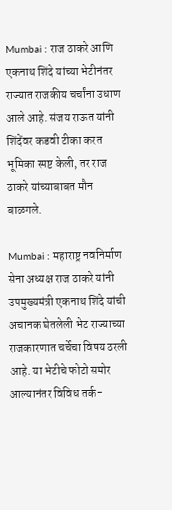Mumbai : राज ठाकरे आणि एकनाथ शिंदे यांच्या भेटीनंतर राज्यात राजकीय चर्चांना उधाण आले आहे. संजय राऊत यांनी शिंदेंवर कडवी टीका करत भूमिका स्पष्ट केली, तर राज ठाकरे यांच्याबाबत मौन बाळगले.

Mumbai : महाराष्ट्र नवनिर्माण सेना अध्यक्ष राज ठाकरे यांनी उपमुख्यमंत्री एकनाथ शिंदे यांची अचानक घेतलेली भेट राज्याच्या राजकारणात चर्चेचा विषय ठरली आहे. या भेटीचे फोटो समोर आल्यानंतर विविध तर्क-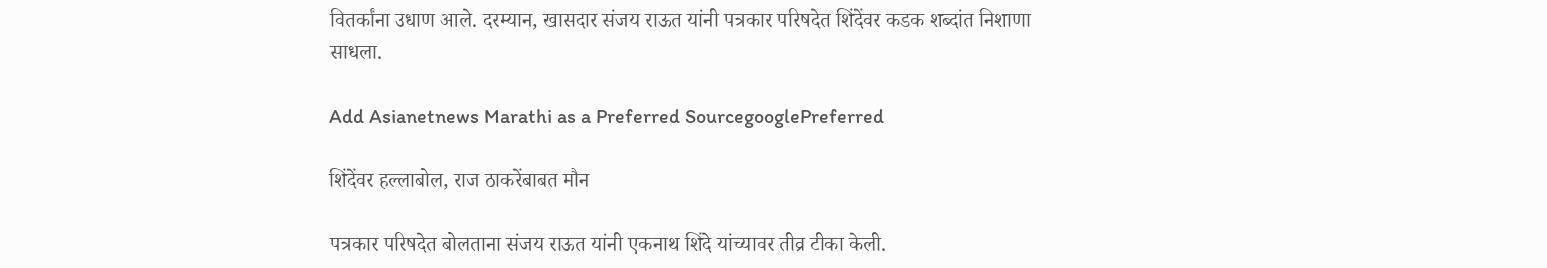वितर्कांना उधाण आले. दरम्यान, खासदार संजय राऊत यांनी पत्रकार परिषदेत शिंदेंवर कडक शब्दांत निशाणा साधला.

Add Asianetnews Marathi as a Preferred SourcegooglePreferred

शिंदेंवर हल्लाबोल, राज ठाकरेंबाबत मौन

पत्रकार परिषदेत बोलताना संजय राऊत यांनी एकनाथ शिंदे यांच्यावर तीव्र टीका केली.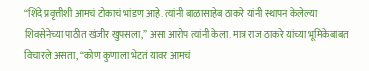“शिंदे प्रवृत्तीशी आमचं टोकाचं भांडण आहे. त्यांनी बाळासाहेब ठाकरे यांनी स्थापन केलेल्या शिवसेनेच्या पाठीत खंजीर खुपसला,” असा आरोप त्यांनी केला. मात्र राज ठाकरे यांच्या भूमिकेबाबत विचारले असता, “कोण कुणाला भेटतं यावर आमचं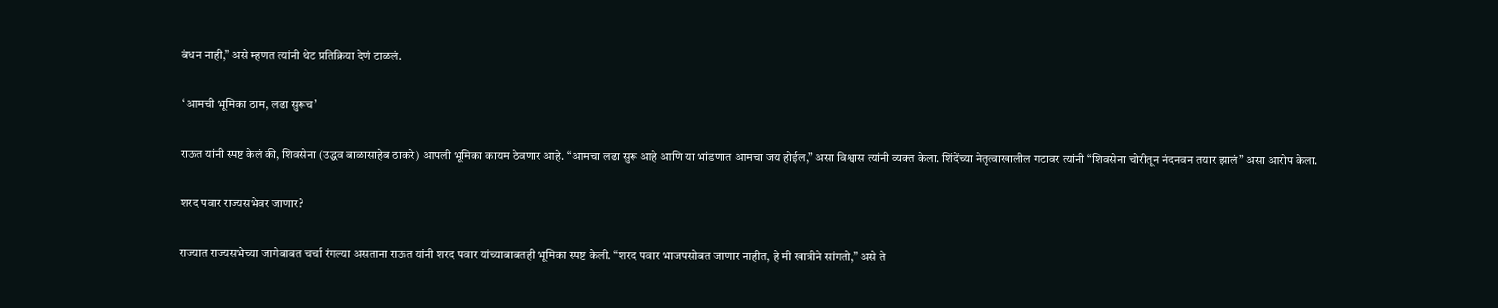बंधन नाही,” असे म्हणत त्यांनी थेट प्रतिक्रिया देणं टाळलं.

 ‘आमची भूमिका ठाम, लढा सुरूच’

राऊत यांनी स्पष्ट केलं की, शिवसेना (उद्धव बाळासाहेब ठाकरे) आपली भूमिका कायम ठेवणार आहे. “आमचा लढा सुरू आहे आणि या भांडणात आमचा जय होईल,” असा विश्वास त्यांनी व्यक्त केला. शिंदेंच्या नेतृत्वाखालील गटावर त्यांनी “शिवसेना चोरीतून नंदनवन तयार झालं” असा आरोप केला.

शरद पवार राज्यसभेवर जाणार?

राज्यात राज्यसभेच्या जागेबाबत चर्चा रंगल्या असताना राऊत यांनी शरद पवार यांच्याबाबतही भूमिका स्पष्ट केली. “शरद पवार भाजपसोबत जाणार नाहीत, हे मी खात्रीने सांगतो,” असे ते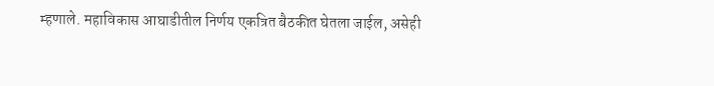म्हणाले. महाविकास आघाडीतील निर्णय एकत्रित बैठकीत घेतला जाईल, असेही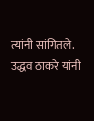त्यांनी सांगितले. उद्धव ठाकरे यांनी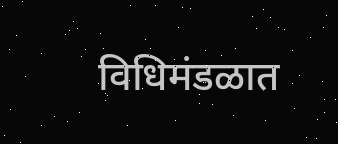विधिमंडळात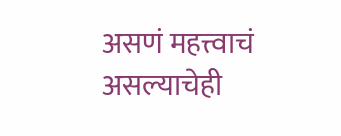असणं महत्त्वाचं असल्याचेही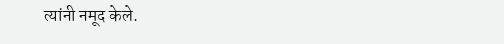त्यांनी नमूद केले.